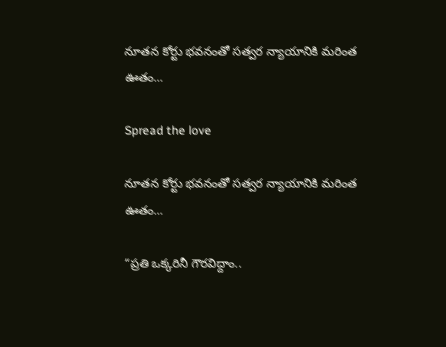నూతన కోర్టు భవనంతో సత్వర న్యాయానికి మరింత ఊతం…

Spread the love

నూతన కోర్టు భవనంతో సత్వర న్యాయానికి మరింత ఊతం…

“ప్రతి ఒక్కరినీ గౌరవిద్దాం..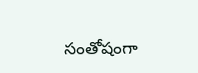సంతోషంగా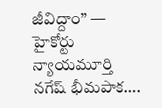జీవిద్దాం” — హైకోర్టు న్యాయమూర్తి నగేష్ భీమపాక….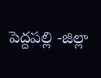పెద్దపల్లి -జిల్లా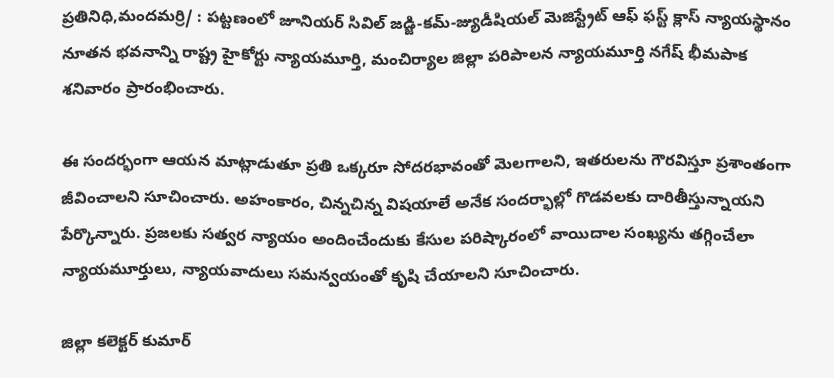ప్రతినిధి,మందమర్రి/ : పట్టణంలో జూనియర్ సివిల్ జడ్జి-కమ్-జ్యుడీషియల్ మెజిస్ట్రేట్ ఆఫ్ ఫస్ట్ క్లాస్ న్యాయస్థానం నూతన భవనాన్ని రాష్ట్ర హైకోర్టు న్యాయమూర్తి, మంచిర్యాల జిల్లా పరిపాలన న్యాయమూర్తి నగేష్ భీమపాక శనివారం ప్రారంభించారు.

ఈ సందర్భంగా ఆయన మాట్లాడుతూ ప్రతి ఒక్కరూ సోదరభావంతో మెలగాలని, ఇతరులను గౌరవిస్తూ ప్రశాంతంగా జీవించాలని సూచించారు. అహంకారం, చిన్నచిన్న విషయాలే అనేక సందర్భాల్లో గొడవలకు దారితీస్తున్నాయని పేర్కొన్నారు. ప్రజలకు సత్వర న్యాయం అందించేందుకు కేసుల పరిష్కారంలో వాయిదాల సంఖ్యను తగ్గించేలా న్యాయమూర్తులు, న్యాయవాదులు సమన్వయంతో కృషి చేయాలని సూచించారు.

జిల్లా కలెక్టర్ కుమార్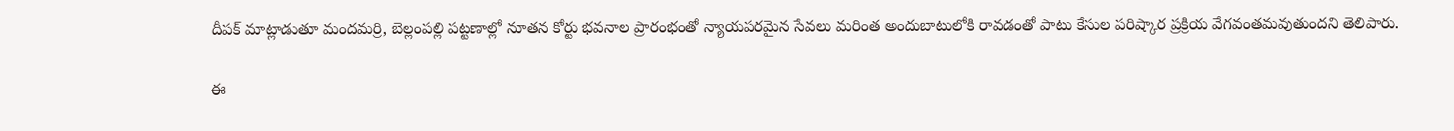దీపక్ మాట్లాడుతూ మందమర్రి, బెల్లంపల్లి పట్టణాల్లో నూతన కోర్టు భవనాల ప్రారంభంతో న్యాయపరమైన సేవలు మరింత అందుబాటులోకి రావడంతో పాటు కేసుల పరిష్కార ప్రక్రియ వేగవంతమవుతుందని తెలిపారు.

ఈ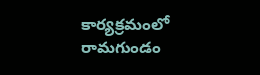కార్యక్రమంలో రామగుండం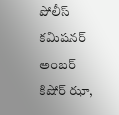పోలీస్ కమిషనర్ అంబర్ కిషోర్ ఝా,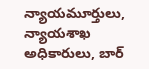న్యాయమూర్తులు, న్యాయశాఖ అధికారులు, బార్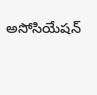అసోసియేషన్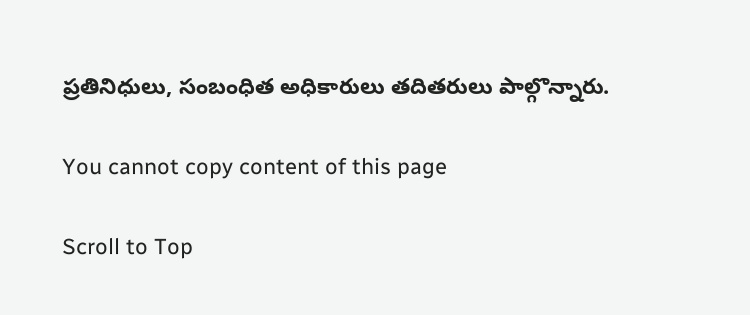ప్రతినిధులు, సంబంధిత అధికారులు తదితరులు పాల్గొన్నారు.

You cannot copy content of this page

Scroll to Top